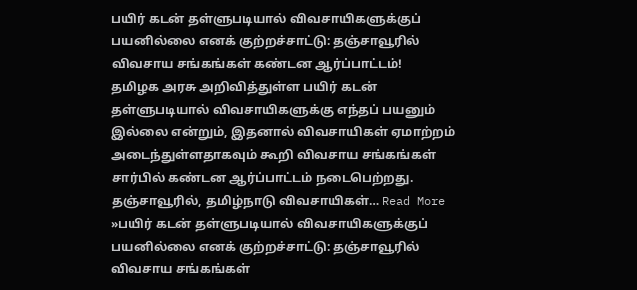பயிர் கடன் தள்ளுபடியால் விவசாயிகளுக்குப் பயனில்லை எனக் குற்றச்சாட்டு: தஞ்சாவூரில் விவசாய சங்கங்கள் கண்டன ஆர்ப்பாட்டம்!
தமிழக அரசு அறிவித்துள்ள பயிர் கடன் தள்ளுபடியால் விவசாயிகளுக்கு எந்தப் பயனும் இல்லை என்றும், இதனால் விவசாயிகள் ஏமாற்றம் அடைந்துள்ளதாகவும் கூறி விவசாய சங்கங்கள் சார்பில் கண்டன ஆர்ப்பாட்டம் நடைபெற்றது. தஞ்சாவூரில், தமிழ்நாடு விவசாயிகள்… Read More »பயிர் கடன் தள்ளுபடியால் விவசாயிகளுக்குப் பயனில்லை எனக் குற்றச்சாட்டு: தஞ்சாவூரில் விவசாய சங்கங்கள்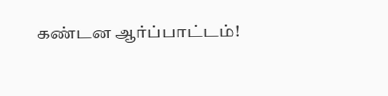கண்டன ஆர்ப்பாட்டம்!